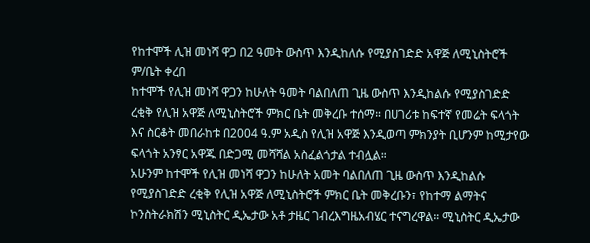የከተሞች ሊዝ መነሻ ዋጋ በ2 ዓመት ውስጥ እንዲከለሱ የሚያስገድድ አዋጅ ለሚኒስትሮች ም/ቤት ቀረበ
ከተሞች የሊዝ መነሻ ዋጋን ከሁለት ዓመት ባልበለጠ ጊዜ ውስጥ እንዲከልሱ የሚያስገድድ ረቂቅ የሊዝ አዋጅ ለሚኒስትሮች ምክር ቤት መቅረቡ ተሰማ። በሀገሪቱ ከፍተኛ የመሬት ፍላጎት እና ስርቆት መበራከቱ በ2004 ዓ.ም አዲስ የሊዝ አዋጅ እንዲወጣ ምክንያት ቢሆንም ከሚታየው ፍላጎት አንፃር አዋጁ በድጋሚ መሻሻል አስፈልጎታል ተብሏል።
አሁንም ከተሞች የሊዝ መነሻ ዋጋን ከሁለት አመት ባልበለጠ ጊዜ ውስጥ እንዲከልሱ የሚያስገድድ ረቂቅ የሊዝ አዋጅ ለሚኒስትሮች ምክር ቤት መቅረቡን፣ የከተማ ልማትና ኮንስትራክሽን ሚኒስትር ዲኤታው አቶ ታዜር ገብረእግዜአብሄር ተናግረዋል። ሚኒስትር ዲኤታው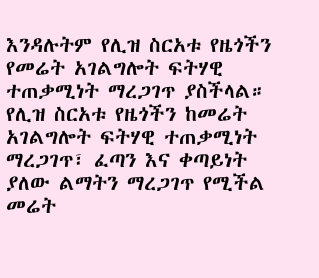እንዳሉትም የሊዝ ስርአቱ የዜጎችን የመሬት አገልግሎት ፍትሃዊ ተጠቃሚነት ማረጋገጥ ያስችላል። የሊዝ ስርአቱ የዜጎችን ከመሬት አገልግሎት ፍትሃዊ ተጠቃሚነት ማረጋገጥ፣ ፈጣን እና ቀጣይነት ያለው ልማትን ማረጋገጥ የሚችል መሬት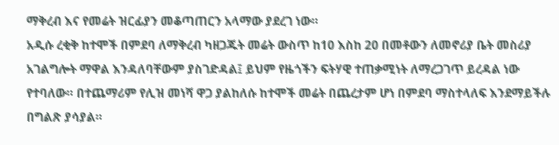ማቅረብ እና የመሬት ዝርፊያን መቆጣጠርን አላማው ያደረገ ነው።
አዲሱ ረቂቅ ከተሞች በምደባ ለማቅረብ ካዘጋጁት መሬት ውስጥ ከ10 እስከ 20 በመቶውን ለመኖሪያ ቤት መስሪያ አገልግሎት ማዋል እንዳለባቸውም ያስገድዳል፤ ይህም የዜጎችን ፍትሃዊ ተጠቃሚነት ለማረጋገጥ ይረዳል ነው የተባለው። በተጨማሪም የሊዝ መነሻ ዋጋ ያልከለሱ ከተሞች መሬት በጨረታም ሆነ በምደባ ማስተላለፍ እንደማይችሉ በግልጽ ያሳያል።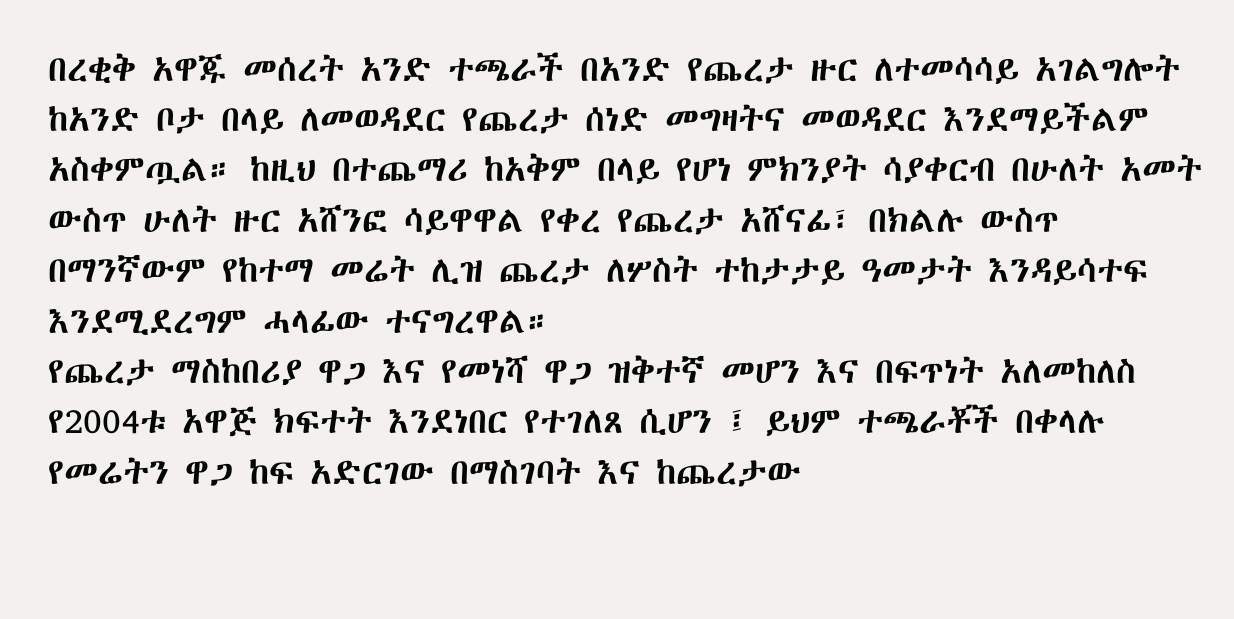በረቂቅ አዋጁ መሰረት አንድ ተጫራች በአንድ የጨረታ ዙር ለተመሳሳይ አገልግሎት ከአንድ ቦታ በላይ ለመወዳደር የጨረታ ሰነድ መግዛትና መወዳደር እንደማይችልም አስቀምጧል። ከዚህ በተጨማሪ ከአቅም በላይ የሆነ ምክንያት ሳያቀርብ በሁለት አመት ውስጥ ሁለት ዙር አሸንፎ ሳይዋዋል የቀረ የጨረታ አሸናፊ፣ በክልሉ ውስጥ በማንኛውም የከተማ መሬት ሊዝ ጨረታ ለሦስት ተከታታይ ዓመታት እንዳይሳተፍ እንደሚደረግም ሓላፊው ተናግረዋል።
የጨረታ ማስከበሪያ ዋጋ እና የመነሻ ዋጋ ዝቅተኛ መሆን እና በፍጥነት አለመከለስ የ2004ቱ አዋጅ ክፍተት እንደነበር የተገለጸ ሲሆን ፤ ይህም ተጫራቾች በቀላሉ የመሬትን ዋጋ ከፍ አድርገው በማስገባት እና ከጨረታው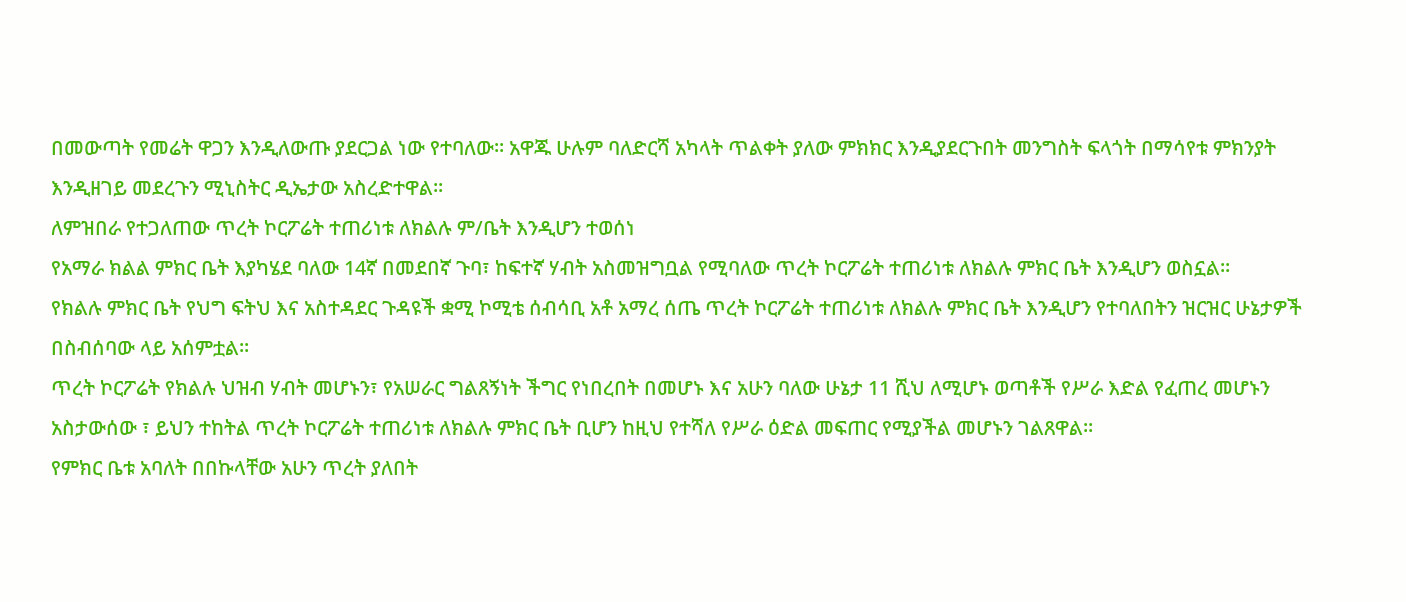በመውጣት የመሬት ዋጋን እንዲለውጡ ያደርጋል ነው የተባለው። አዋጁ ሁሉም ባለድርሻ አካላት ጥልቀት ያለው ምክክር እንዲያደርጉበት መንግስት ፍላጎት በማሳየቱ ምክንያት እንዲዘገይ መደረጉን ሚኒስትር ዲኤታው አስረድተዋል።
ለምዝበራ የተጋለጠው ጥረት ኮርፖሬት ተጠሪነቱ ለክልሉ ም/ቤት እንዲሆን ተወሰነ
የአማራ ክልል ምክር ቤት እያካሄደ ባለው 14ኛ በመደበኛ ጉባ፣ ከፍተኛ ሃብት አስመዝግቧል የሚባለው ጥረት ኮርፖሬት ተጠሪነቱ ለክልሉ ምክር ቤት እንዲሆን ወስኗል።
የክልሉ ምክር ቤት የህግ ፍትህ እና አስተዳደር ጉዳዩች ቋሚ ኮሚቴ ሰብሳቢ አቶ አማረ ሰጤ ጥረት ኮርፖሬት ተጠሪነቱ ለክልሉ ምክር ቤት እንዲሆን የተባለበትን ዝርዝር ሁኔታዎች በስብሰባው ላይ አሰምቷል።
ጥረት ኮርፖሬት የክልሉ ህዝብ ሃብት መሆኑን፣ የአሠራር ግልጸኝነት ችግር የነበረበት በመሆኑ እና አሁን ባለው ሁኔታ 11 ሺህ ለሚሆኑ ወጣቶች የሥራ እድል የፈጠረ መሆኑን አስታውሰው ፣ ይህን ተከትል ጥረት ኮርፖሬት ተጠሪነቱ ለክልሉ ምክር ቤት ቢሆን ከዚህ የተሻለ የሥራ ዕድል መፍጠር የሚያችል መሆኑን ገልጸዋል።
የምክር ቤቱ አባለት በበኩላቸው አሁን ጥረት ያለበት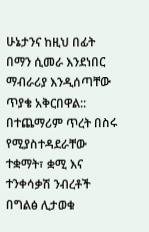ሁኔታንና ከዚህ በፊት በማን ሲመራ እንደነበር ማብራሪያ እንዲሰጣቸው ጥያቄ አቅርበዋል:: በተጨማሪም ጥረት በስሩ የሚያስተዳደራቸው ተቋማት፣ ቋሚ እና ተንቀሳቃሽ ንብረቶች በግልፅ ሊታወቁ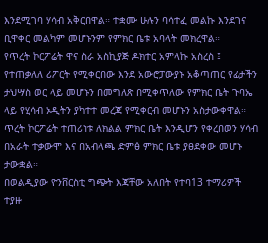እንደሚገባ ሃሳብ አቅርበዋል። ተቋሙ ሁሉን ባሳተፈ መልኩ እንደገና ቢዋቀር መልካም መሆኑንም የምክር ቤቱ አባላት መክረዋል።
የጥረት ኮርፖሬት ዋና ስራ አስኪያጅ ዶክተር አምላኩ አስረስ ፤ የተጠቃለለ ሪፖርት የሚቀርበው እንደ አውሮፓውያኑ አቆጣጠር የፊታችን ታህሣስ ወር ላይ መሆኑን በመግለጽ በሚቀጥለው የምክር ቤት ጉባኤ ላይ የሂሳብ ኦዲትን ያካተተ መረጃ የሚቀርብ መሆኑን አስታውቀዋል። ጥረት ኮርፖሬት ተጠሪነቱ ለክልል ምክር ቤት እንዲሆን የቀረበወን ሃሳብ በአራት ተቃውሞ እና በአብላጫ ድምፅ ምክር ቤቱ ያፀደቀው መሆኑ ታውቋል።
በወልዲያው ዮንቨርስቲ ግጭት እጃቸው አለበት የተባ13 ተማሪዎች ተያዙ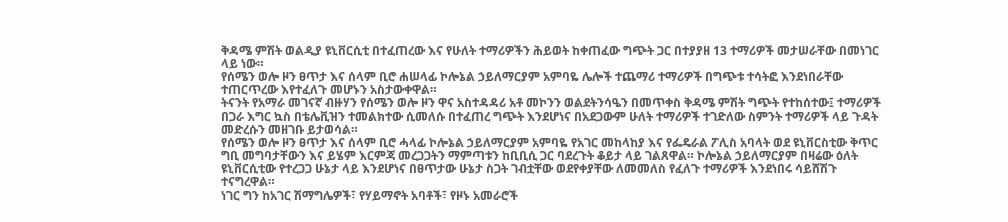ቅዳሜ ምሽት ወልዲያ ዩኒቨርሲቲ በተፈጠረው እና የሁለት ተማሪዎችን ሕይወት ከቀጠፈው ግጭት ጋር በተያያዘ 13 ተማሪዎች መታሠራቸው በመነገር ላይ ነው።
የሰሜን ወሎ ዞን ፀጥታ እና ሰላም ቢሮ ሐሠላፊ ኮሎኔል ኃይለማርያም አምባዬ ሌሎች ተጨማሪ ተማሪዎች በግጭቱ ተሳትፎ እንደነበራቸው ተጠርጥረው እየተፈለጉ መሆኑን አስታውቀዋል።
ትናንት የአማራ መገናኛ ብዙሃን የሰሜን ወሎ ዞን ዋና አስተዳዳሪ አቶ መኮንን ወልደትንሳዔን በመጥቀስ ቅዳሜ ምሽት ግጭት የተከሰተው፤ ተማሪዎች በጋራ እግር ኳስ በቴሌቪዝን ተመልክተው ሲመለሱ በተፈጠረ ግጭት እንደሆነና በአደጋውም ሁለት ተማሪዎች ተገድለው ስምንት ተማሪዎች ላይ ጉዳት መድረሱን መዘገቡ ይታወሳል።
የሰሜን ወሎ ዞን ፀጥታ እና ሰላም ቢሮ ሓላፊ ኮሎኔል ኃይለማርያም አምባዬ የአገር መከላከያ እና የፌዴራል ፖሊስ አባላት ወደ ዩኒቨርስቲው ቅጥር ግቢ መግባታቸውን እና ይሄም እርምጃ መረጋጋትን ማምጣቱን ከቢቢሲ ጋር ባደረጉት ቆይታ ላይ ገልጸዋል። ኮሎኔል ኃይለማርያም በዛሬው ዕለት ዩኒቨርሲቲው የተረጋጋ ሁኔታ ላይ እንደሆነና በፀጥታው ሁኔታ ስጋት ገብቷቸው ወደየቀያቸው ለመመለስ የፈለጉ ተማሪዎች እንደነበሩ ሳይሸሽጉ ተናግረዋል።
ነገር ግን ከአገር ሽማግሌዎች፣ የሃይማኖት አባቶች፣ የዞኑ አመራሮች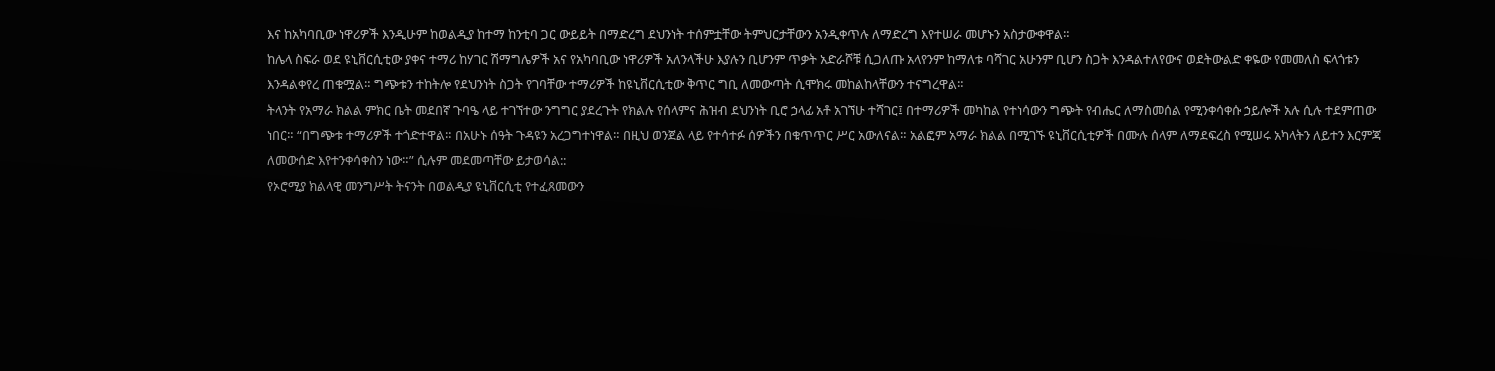እና ከአካባቢው ነዋሪዎች እንዲሁም ከወልዲያ ከተማ ከንቲባ ጋር ውይይት በማድረግ ደህንነት ተሰምቷቸው ትምህርታቸውን አንዲቀጥሉ ለማድረግ እየተሠራ መሆኑን አስታውቀዋል።
ከሌላ ስፍራ ወደ ዩኒቨርሲቲው ያቀና ተማሪ ከሃገር ሽማግሌዎች አና የአካባቢው ነዋሪዎች አለንላችሁ እያሉን ቢሆንም ጥቃት አድራሾቹ ሲጋለጡ አላየንም ከማለቱ ባሻገር አሁንም ቢሆን ስጋት እንዳልተለየውና ወደትውልድ ቀዬው የመመለስ ፍላጎቱን እንዳልቀየረ ጠቁሟል። ግጭቱን ተከትሎ የደህንነት ስጋት የገባቸው ተማሪዎች ከዩኒቨርሲቲው ቅጥር ግቢ ለመውጣት ሲሞክሩ መከልከላቸውን ተናግረዋል።
ትላንት የአማራ ክልል ምክር ቤት መደበኛ ጉባዔ ላይ ተገኘተው ንግግር ያደረጉት የክልሉ የሰላምና ሕዝብ ደህንነት ቢሮ ኃላፊ አቶ አገኘሁ ተሻገር፤ በተማሪዎች መካከል የተነሳውን ግጭት የብሔር ለማስመሰል የሚንቀሳቀሱ ኃይሎች አሉ ሲሉ ተደምጠው ነበር። “በግጭቱ ተማሪዎች ተጎድተዋል። በአሁኑ ሰዓት ጉዳዩን አረጋግተነዋል። በዚህ ወንጀል ላይ የተሳተፉ ሰዎችን በቁጥጥር ሥር አውለናል። አልፎም አማራ ክልል በሚገኙ ዩኒቨርሲቲዎች በሙሉ ሰላም ለማደፍረስ የሚሠሩ አካላትን ለይተን እርምጃ ለመውሰድ እየተንቀሳቀስን ነው።” ሲሉም መደመጣቸው ይታወሳል::
የኦሮሚያ ክልላዊ መንግሥት ትናንት በወልዲያ ዩኒቨርሲቲ የተፈጸመውን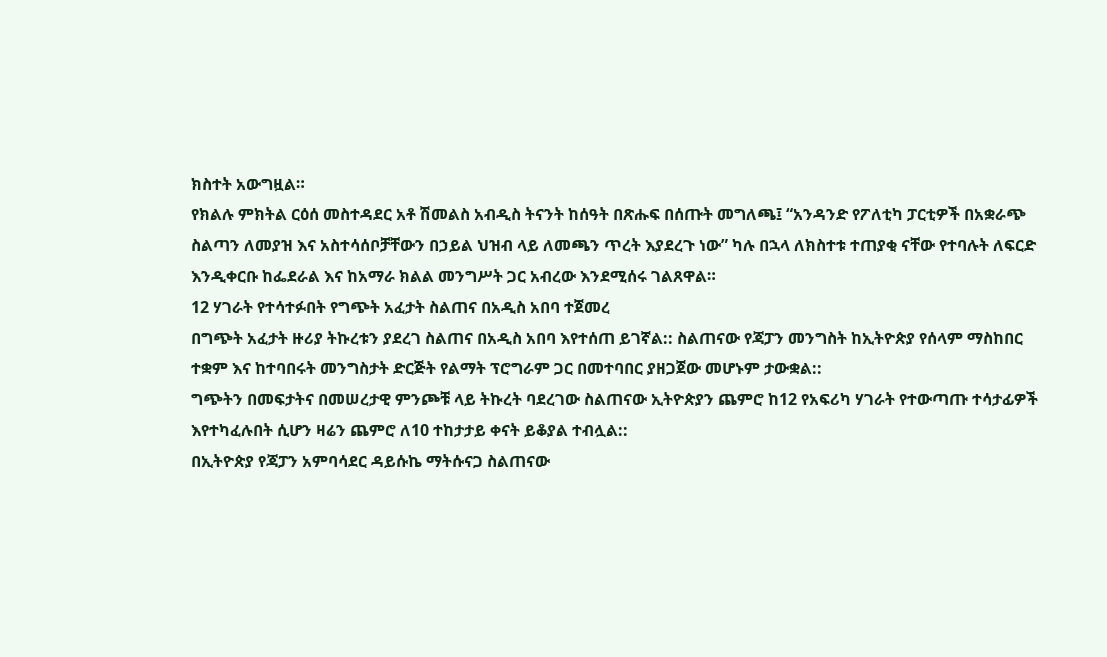ክስተት አውግዟል።
የክልሉ ምክትል ርዕሰ መስተዳደር አቶ ሽመልስ አብዲስ ትናንት ከሰዓት በጽሑፍ በሰጡት መግለጫ፤ “አንዳንድ የፖለቲካ ፓርቲዎች በአቋራጭ ስልጣን ለመያዝ እና አስተሳሰቦቻቸውን በኃይል ህዝብ ላይ ለመጫን ጥረት እያደረጉ ነው” ካሉ በኋላ ለክስተቱ ተጠያቂ ናቸው የተባሉት ለፍርድ እንዲቀርቡ ከፌደራል እና ከአማራ ክልል መንግሥት ጋር አብረው እንደሚሰሩ ገልጸዋል።
12 ሃገራት የተሳተፉበት የግጭት አፈታት ስልጠና በአዲስ አበባ ተጀመረ
በግጭት አፈታት ዙሪያ ትኩረቱን ያደረገ ስልጠና በአዲስ አበባ እየተሰጠ ይገኛል:: ስልጠናው የጃፓን መንግስት ከኢትዮጵያ የሰላም ማስከበር ተቋም እና ከተባበሩት መንግስታት ድርጅት የልማት ፕሮግራም ጋር በመተባበር ያዘጋጀው መሆኑም ታውቋል::
ግጭትን በመፍታትና በመሠረታዊ ምንጮቹ ላይ ትኩረት ባደረገው ስልጠናው ኢትዮጵያን ጨምሮ ከ12 የአፍሪካ ሃገራት የተውጣጡ ተሳታፊዎች እየተካፈሉበት ሲሆን ዛሬን ጨምሮ ለ10 ተከታታይ ቀናት ይቆያል ተብሏል::
በኢትዮጵያ የጃፓን አምባሳደር ዳይሱኬ ማትሱናጋ ስልጠናው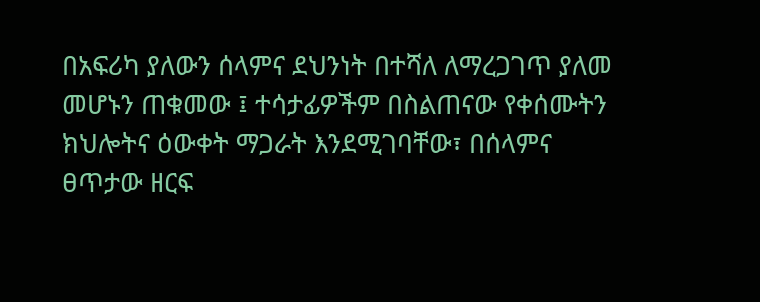በአፍሪካ ያለውን ሰላምና ደህንነት በተሻለ ለማረጋገጥ ያለመ መሆኑን ጠቁመው ፤ ተሳታፊዎችም በስልጠናው የቀሰሙትን ክህሎትና ዕውቀት ማጋራት እንደሚገባቸው፣ በሰላምና ፀጥታው ዘርፍ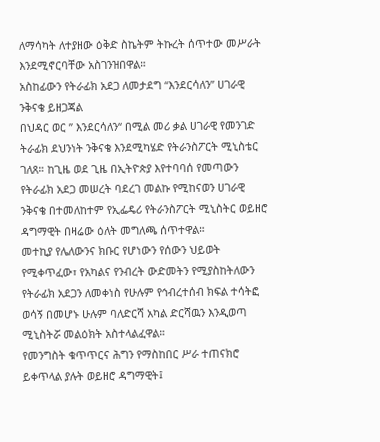ለማሳካት ለተያዘው ዕቅድ ስኬትም ትኩረት ሰጥተው መሥራት እንደሚኖርባቸው አስገንዝበዋል።
አስከፊውን የትራፊክ አደጋ ለመታደግ “እንደርሳለን” ሀገራዊ ንቅናቄ ይዘጋጃል
በህዳር ወር ” እንደርሳለን“ በሚል መሪ ቃል ሀገራዊ የመንገድ ትራፊክ ደህንነት ንቅናቄ እንደሚካሄድ የትራንስፖርት ሚኒስቴር ገለጸ። ከጊዜ ወደ ጊዜ በኢትዮጵያ እየተባባሰ የመጣውን የትራፊክ አደጋ መሠረት ባደረገ መልኩ የሚከናወን ሀገራዊ ንቅናቄ በተመለከተም የኢፌዴሪ የትራንስፖርት ሚኒስትር ወይዘሮ ዳግማዊት በዛሬው ዕለት መግለጫ ሰጥተዋል።
መተኪያ የሌለውንና ክቡር የሆነውን የሰውን ህይወት የሚቀጥፈው፣ የአካልና የንብረት ውድመትን የሚያስከትለውን የትራፊክ አደጋን ለመቀነስ የሁሉም የኅብረተሰብ ክፍል ተሳትፎ ወሳኝ በመሆኑ ሁሉም ባለድርሻ አካል ድርሻዉን እንዲወጣ ሚኒስትሯ መልዕክት አስተላልፈዋል።
የመንግስት ቁጥጥርና ሕግን የማስከበር ሥራ ተጠናክሮ ይቀጥላል ያሉት ወይዘሮ ዳግማዊት፤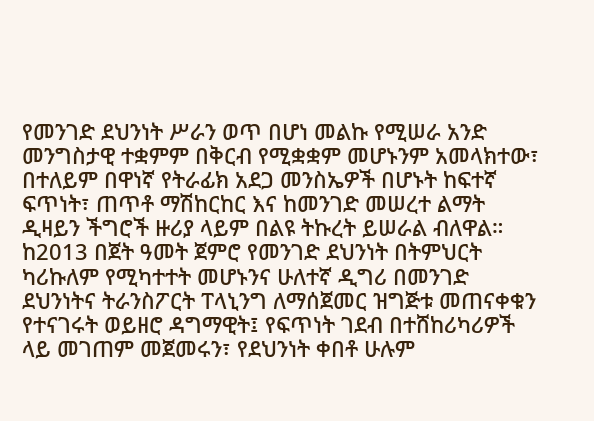የመንገድ ደህንነት ሥራን ወጥ በሆነ መልኩ የሚሠራ አንድ መንግስታዊ ተቋምም በቅርብ የሚቋቋም መሆኑንም አመላክተው፣ በተለይም በዋነኛ የትራፊክ አደጋ መንስኤዎች በሆኑት ከፍተኛ ፍጥነት፣ ጠጥቶ ማሽከርከር እና ከመንገድ መሠረተ ልማት ዲዛይን ችግሮች ዙሪያ ላይም በልዩ ትኩረት ይሠራል ብለዋል።
ከ2013 በጀት ዓመት ጀምሮ የመንገድ ደህንነት በትምህርት ካሪኩለም የሚካተተት መሆኑንና ሁለተኛ ዲግሪ በመንገድ ደህንነትና ትራንስፖርት ፐላኒንግ ለማሰጀመር ዝግጅቱ መጠናቀቁን የተናገሩት ወይዘሮ ዳግማዊት፤ የፍጥነት ገደብ በተሸከሪካሪዎች ላይ መገጠም መጀመሩን፣ የደህንነት ቀበቶ ሁሉም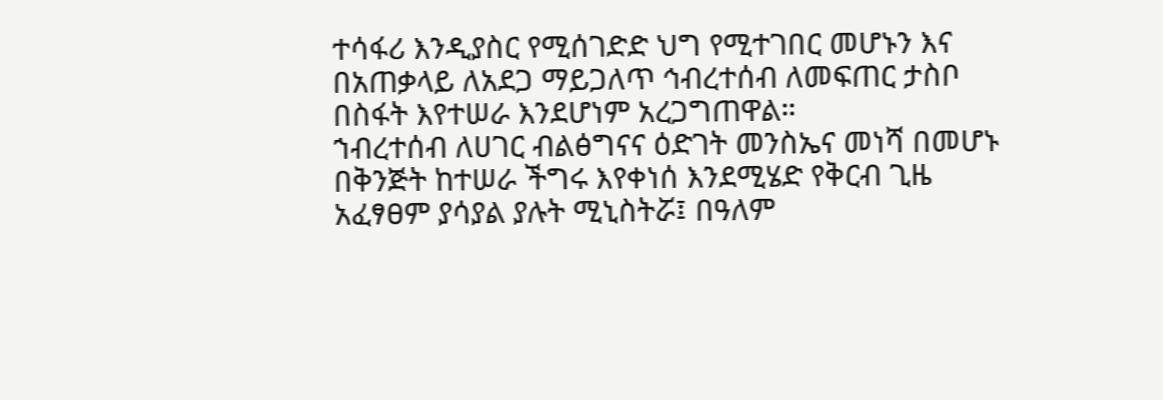ተሳፋሪ እንዲያስር የሚሰገድድ ህግ የሚተገበር መሆኑን እና በአጠቃላይ ለአደጋ ማይጋለጥ ኅብረተሰብ ለመፍጠር ታስቦ በስፋት እየተሠራ እንደሆነም አረጋግጠዋል።
ኀብረተሰብ ለሀገር ብልፅግናና ዕድገት መንስኤና መነሻ በመሆኑ በቅንጅት ከተሠራ ችግሩ እየቀነሰ እንደሚሄድ የቅርብ ጊዜ አፈፃፀም ያሳያል ያሉት ሚኒስትሯ፤ በዓለም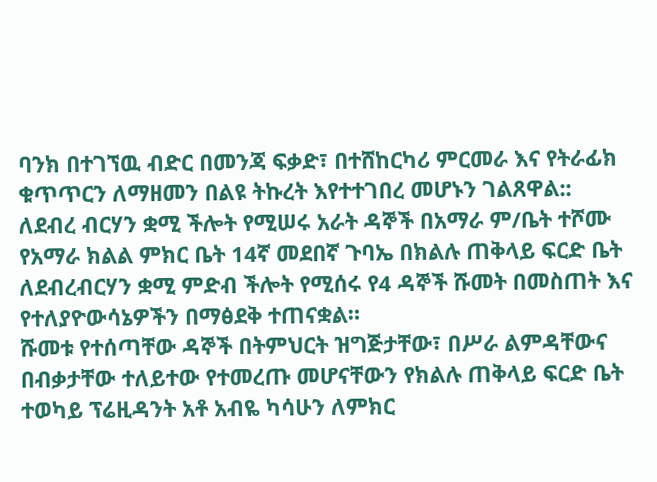ባንክ በተገኘዉ ብድር በመንጃ ፍቃድ፣ በተሸከርካሪ ምርመራ እና የትራፊክ ቁጥጥርን ለማዘመን በልዩ ትኩረት እየተተገበረ መሆኑን ገልጸዋል::
ለደብረ ብርሃን ቋሚ ችሎት የሚሠሩ አራት ዳኞች በአማራ ም/ቤት ተሾሙ
የአማራ ክልል ምክር ቤት 14ኛ መደበኛ ጉባኤ በክልሉ ጠቅላይ ፍርድ ቤት ለደብረብርሃን ቋሚ ምድብ ችሎት የሚሰሩ የ4 ዳኞች ሹመት በመስጠት እና የተለያዮውሳኔዎችን በማፅደቅ ተጠናቋል።
ሹመቱ የተሰጣቸው ዳኞች በትምህርት ዝግጅታቸው፣ በሥራ ልምዳቸውና በብቃታቸው ተለይተው የተመረጡ መሆናቸውን የክልሉ ጠቅላይ ፍርድ ቤት ተወካይ ፕሬዚዳንት አቶ አብዬ ካሳሁን ለምክር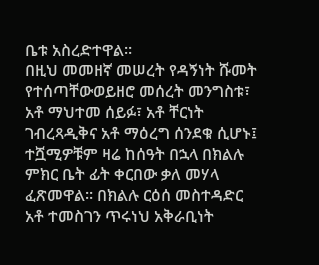ቤቱ አስረድተዋል።
በዚህ መመዘኛ መሠረት የዳኝነት ሹመት የተሰጣቸውወይዘሮ መሰረት መንግስቱ፣ አቶ ማህተመ ሰይፉ፣ አቶ ቸርነት ገብረጻዲቅና አቶ ማዕረግ ሰንደቁ ሲሆኑ፤ ተሿሚዎቹም ዛሬ ከሰዓት በኋላ በክልሉ ምክር ቤት ፊት ቀርበው ቃለ መሃላ ፈጽመዋል። በክልሉ ርዕሰ መስተዳድር አቶ ተመስገን ጥሩነህ አቅራቢነት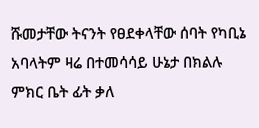ሹመታቸው ትናንት የፀደቀላቸው ሰባት የካቢኔ አባላትም ዛሬ በተመሳሳይ ሁኔታ በክልሉ ምክር ቤት ፊት ቃለ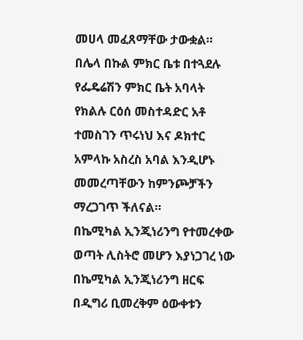መሀላ መፈጸማቸው ታውቋል።
በሌላ በኩል ምክር ቤቱ በተጓደሉ የፌዴሬሽን ምክር ቤት አባላት የክልሉ ርዕሰ መስተዳድር አቶ ተመስገን ጥሩነህ እና ዶክተር አምላኩ አስረስ አባል እንዲሆኑ መመረጣቸውን ከምንጮቻችን ማረጋገጥ ችለናል።
በኬሚካል ኢንጂነሪንግ የተመረቀው ወጣት ሊስትሮ መሆን እያነጋገረ ነው
በኬሚካል ኢንጂነሪንግ ዘርፍ በዲግሪ ቢመረቅም ዕውቀቱን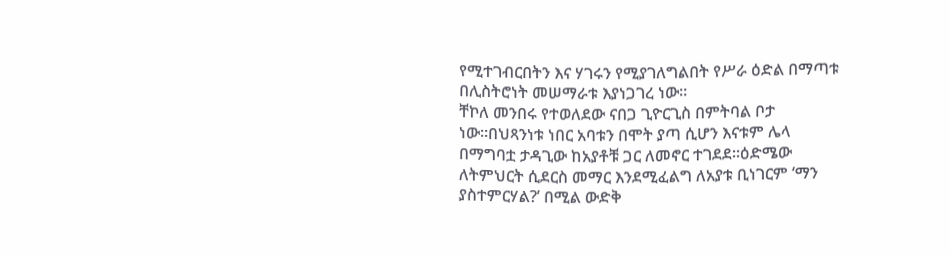የሚተገብርበትን እና ሃገሩን የሚያገለግልበት የሥራ ዕድል በማጣቱ በሊስትሮነት መሠማራቱ እያነጋገረ ነው።
ቸኮለ መንበሩ የተወለደው ናበጋ ጊዮርጊስ በምትባል ቦታ ነው።በህጻንነቱ ነበር አባቱን በሞት ያጣ ሲሆን እናቱም ሌላ በማግባቷ ታዳጊው ከአያቶቹ ጋር ለመኖር ተገደደ።ዕድሜው ለትምህርት ሲደርስ መማር እንደሚፈልግ ለአያቱ ቢነገርም ‘ማን ያስተምርሃል?’ በሚል ውድቅ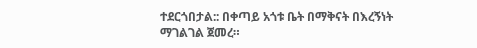ተደርጎበታል:: በቀጣይ አጎቱ ቤት በማቅናት በእረኝነት ማገልገል ጀመረ።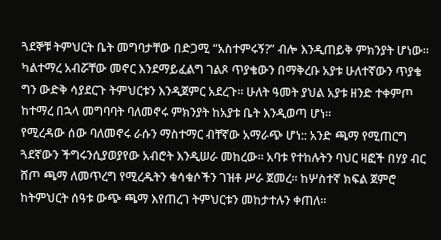ጓደኞቹ ትምህርት ቤት መግባታቸው በድጋሚ “አስተምሩኝ?” ብሎ እንዲጠይቅ ምክንያት ሆነው። ካልተማረ አብሯቸው መኖር እንደማይፈልግ ገልጾ ጥያቄውን በማቅረቡ አያቱ ሁለተኛውን ጥያቄ ግን ውድቅ ሳያደርጉ ትምህርቱን እንዲጀምር አደረጉ። ሁለት ዓመት ያህል አያቱ ዘንድ ተቀምጦ ከተማረ በኋላ መግባባት ባለመኖሩ ምክንያት ከአያቱ ቤት እንዲወጣ ሆነ።
የሚረዳው ሰው ባለመኖሩ ራሱን ማስተማር ብቸኛው አማራጭ ሆነ:: አንድ ጫማ የሚጠርግ ጓደኛውን ችግሩንሲያወያየው አብሮት እንዲሠራ መከረው። አባቱ የተከሉትን ባህር ዛፎች በሃያ ብር ሸጦ ጫማ ለመጥረግ የሚረዱትን ቁሳቁሶችን ገዝቶ ሥራ ጀመረ። ከሦስተኛ ክፍል ጀምሮ ከትምህርት ሰዓቱ ውጭ ጫማ እየጠረገ ትምህርቱን መከታተሉን ቀጠለ።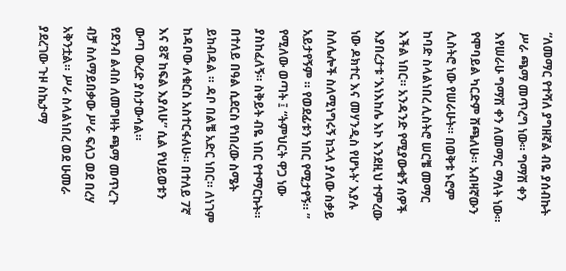“ለመማር የተሻለ ያግዘኛል ብዬ ያሰብኩት ሥራ ጫማ መጥረግ ነው። ግማሽ ቀን እየሠራሁ ግማሽ ቀን ለመማር ማለት ነው። የሞባይል ካርድም ሸጫለሁ። አብዛኛውን ሊስትሮ ነው የሠራሁት። በወቅቱ ኑሮም ከባድ ስላልነበረ ሊስትሮ ሠርቼ መማር እችል ነበር። አንዳንድ የሚያውቁኝ ሰዎች እያበረታቱ ‘እነእከሌ እኮ እንደዚህ ተምረው ነው ዶክተር እና መሃንዲስ የሆኑት’ እያሉ ስለሌሎች ስለሚነግሩኝ ከኋላ ያለው ስቃይ አይታየኝም ። የወደፊቱን ነበር የሚታየኝ። ” የሚለው ወጣት ፤ “ትምህርት ዋጋ ነው ያስከፈለኝ። ስቅይት ብዬ ነበር የተማርኩት። በተለይ በዓል ሲደርስ የነበረው ስሜት ይከብዳል ። ዳቦ በልቼ አድር ነበር። ለነገም ከዳቦው ለቁርስ አስተርፋለሁ። በተለይ 7ኛ እና 8ኛ ከፍል እያለሁ” ሲል የህይወቱን ውጣ ውረድ ያስታውሳል።
የደንብ ልብስ ለመግዛት ጫማ መጥረጉ ብቻ ስለማይበቃው ሥራ ፍለጋ ወደ በረሃ አቅንቷል። ሥራ ስላልነበረ ወደ ሁመራ ያደረገው ጉዞ ስኬታማ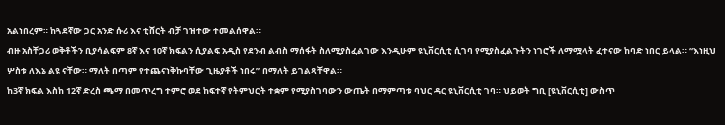አልነበረም። ከጓደኛው ጋር አንድ ሱሪ እና ቲሸርት ብቻ ገዝተው ተመልሰዋል።
ብዙ አስቸጋሪ ወቅቶችን ቢያሳልፍም 8ኛ እና 10ኛ ክፍልን ሲያልፍ አዲስ የደንብ ልብስ ማሰፋት ስለሚያስፈልገው እንዲሁም ዩኒቨርሲቲ ሲገባ የሚያስፈልጉትን ነገሮች ለማሟላት ፈተናው ከባድ ነበር ይላል። “እነዚህ ሦስቱ ለእኔ ልዩ ናቸው። ማለት በጣም የተጨናነቅኩባቸው ጊዜያቶች ነበሩ” በማለት ይገልጻቸዋል።
ከ3ኛ ክፍል እስከ 12ኛ ድረስ ጫማ በመጥረግ ተምሮ ወደ ከፍተኛ የትምህርት ተቋም የሚያስገባውን ውጤት በማምጣቱ ባህር ዳር ዩኒቨርሲቲ ገባ። ህይወት ግቢ [ዩኒቨርሲቲ] ውስጥ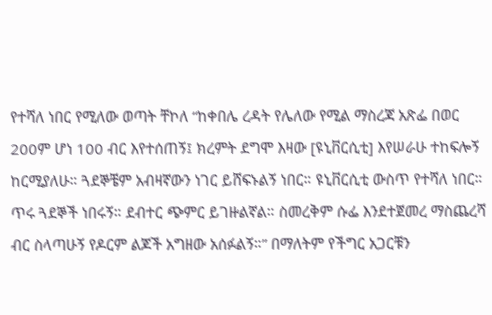የተሻለ ነበር የሚለው ወጣት ቸኮለ “ከቀበሌ ረዳት የሌለው የሚል ማስረጃ አጽፌ በወር 200ም ሆነ 100 ብር እየተሰጠኝ፤ ክረምት ደግሞ እዛው [ዩኒቨርሲቲ] እየሠራሁ ተከፍሎኝ ከርሚያለሁ። ጓደኞቼም አብዛኛውን ነገር ይሸፍኑልኝ ነበር። ዩኒቨርሲቲ ውስጥ የተሻለ ነበር። ጥሩ ጓደኞች ነበሩኝ። ደብተር ጭምር ይገዙልኛል። ስመረቅም ሱፌ እንደተጀመረ ማስጨረሻ ብር ስላጣሁኝ የዶርም ልጆች አግዘው አሰፉልኝ።” በማለትም የችግር አጋርቹን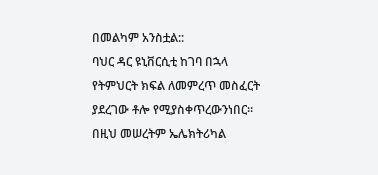በመልካም አንስቷል::
ባህር ዳር ዩኒቨርሲቲ ከገባ በኋላ የትምህርት ክፍል ለመምረጥ መስፈርት ያደረገው ቶሎ የሚያስቀጥረውንነበር። በዚህ መሠረትም ኤሌክትሪካል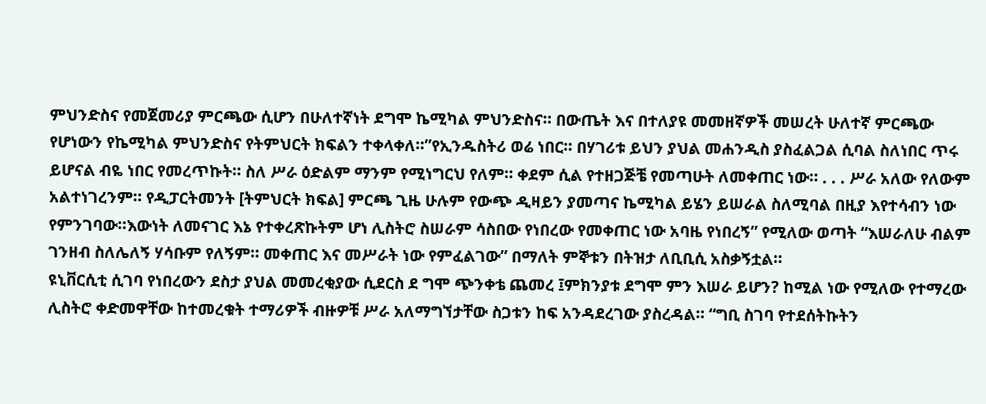ምህንድስና የመጀመሪያ ምርጫው ሲሆን በሁለተኛነት ደግሞ ኬሚካል ምህንድስና። በውጤት እና በተለያዩ መመዘኛዎች መሠረት ሁለተኛ ምርጫው የሆነውን የኬሚካል ምህንድስና የትምህርት ክፍልን ተቀላቀለ።”የኢንዱስትሪ ወሬ ነበር። በሃገሪቱ ይህን ያህል መሐንዲስ ያስፈልጋል ሲባል ስለነበር ጥሩ ይሆናል ብዬ ነበር የመረጥኩት። ስለ ሥራ ዕድልም ማንም የሚነግርህ የለም። ቀደም ሲል የተዘጋጅቼ የመጣሁት ለመቀጠር ነው። . . . ሥራ አለው የለውም አልተነገረንም። የዲፓርትመንት [ትምህርት ክፍል] ምርጫ ጊዜ ሁሉም የውጭ ዲዛይን ያመጣና ኬሚካል ይሄን ይሠራል ስለሚባል በዚያ እየተሳብን ነው የምንገባው።እውነት ለመናገር እኔ የተቀረጽኩትም ሆነ ሊስትሮ ስሠራም ሳስበው የነበረው የመቀጠር ነው አባዜ የነበረኝ” የሚለው ወጣት “እሠራለሁ ብልም ገንዘብ ስለሌለኝ ሃሳቡም የለኝም። መቀጠር እና መሥራት ነው የምፈልገው” በማለት ምኞቱን በትዝታ ለቢቢሲ አስቃኝቷል።
ዩኒቨርሲቲ ሲገባ የነበረውን ደስታ ያህል መመረቂያው ሲደርስ ደ ግሞ ጭንቀቴ ጨመረ ፤ምክንያቱ ደግሞ ምን እሠራ ይሆን? ከሚል ነው የሚለው የተማረው ሊስትሮ ቀድመዋቸው ከተመረቁት ተማሪዎች ብዙዎቹ ሥራ አለማግኘታቸው ስጋቱን ከፍ አንዳደረገው ያስረዳል። “ግቢ ስገባ የተደሰትኩትን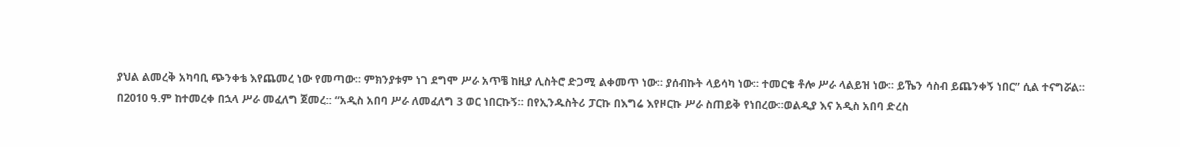ያህል ልመረቅ አካባቢ ጭንቀቴ እየጨመረ ነው የመጣው። ምክንያቱም ነገ ደግሞ ሥራ አጥቼ ከዚያ ሊስትሮ ድጋሚ ልቀመጥ ነው። ያሰብኩት ላይሳካ ነው። ተመርቄ ቶሎ ሥራ ላልይዝ ነው። ይኼን ሳስብ ይጨንቀኝ ነበር” ሲል ተናግሯል።
በ2010 ዓ.ም ከተመረቀ በኋላ ሥራ መፈለግ ጀመረ:: “አዲስ አበባ ሥራ ለመፈለግ 3 ወር ነበርኩኝ። በየኢንዱስትሪ ፓርኩ በእግሬ እየዞርኩ ሥራ ስጠይቅ የነበረው።ወልዲያ እና አዲስ አበባ ድረስ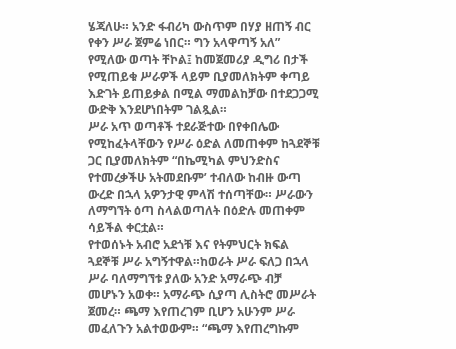ሄጃለሁ። አንድ ፋብሪካ ውስጥም በሃያ ዘጠኝ ብር የቀን ሥራ ጀምሬ ነበር። ግን አላዋጣኝ አለ” የሚለው ወጣት ቸኮል፤ ከመጀመሪያ ዲግሪ በታች የሚጠይቁ ሥራዎች ላይም ቢያመለክትም ቀጣይ እድገት ይጠይቃል በሚል ማመልከቻው በተደጋጋሚ ውድቅ እንደሆነበትም ገልጿል።
ሥራ አጥ ወጣቶች ተደራጅተው በየቀበሌው የሚከፈትላቸውን የሥራ ዕድል ለመጠቀም ከጓደኞቹ ጋር ቢያመለክትም “በኬሚካል ምህንድስና የተመረቃችሁ አትመደቡም’ ተብለው ከብዙ ውጣ ውረድ በኋላ አዎንታዊ ምላሽ ተሰጣቸው። ሥራውን ለማግኘት ዕጣ ስላልወጣለት በዕድሉ መጠቀም ሳይችል ቀርቷል።
የተወሰኑት አብሮ አደጎቹ እና የትምህርት ክፍል ጓደኞቹ ሥራ አግኝተዋል።ከወራት ሥራ ፍለጋ በኋላ ሥራ ባለማግኘቱ ያለው አንድ አማራጭ ብቻ መሆኑን አወቀ። አማራጭ ሲያጣ ሊስትሮ መሥራት ጀመረ። ጫማ እየጠረገም ቢሆን አሁንም ሥራ መፈለጉን አልተወውም። “ጫማ እየጠረግኩም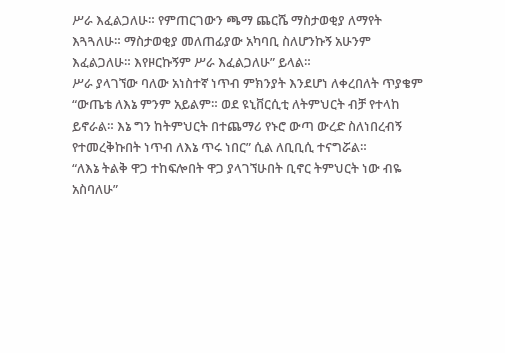ሥራ እፈልጋለሁ። የምጠርገውን ጫማ ጨርሼ ማስታወቂያ ለማየት እጓጓለሁ። ማስታወቂያ መለጠፊያው አካባቢ ስለሆንኩኝ አሁንም እፈልጋለሁ። እየዞርኩኝም ሥራ እፈልጋለሁ” ይላል።
ሥራ ያላገኘው ባለው አነስተኛ ነጥብ ምክንያት እንደሆነ ለቀረበለት ጥያቄም “ውጤቴ ለእኔ ምንም አይልም። ወደ ዩኒቨርሲቲ ለትምህርት ብቻ የተላከ ይኖራል። እኔ ግን ከትምህርት በተጨማሪ የኑሮ ውጣ ውረድ ስለነበረብኝ የተመረቅኩበት ነጥብ ለእኔ ጥሩ ነበር” ሲል ለቢቢሲ ተናግሯል።
“ለእኔ ትልቅ ዋጋ ተከፍሎበት ዋጋ ያላገኘሁበት ቢኖር ትምህርት ነው ብዬ አስባለሁ”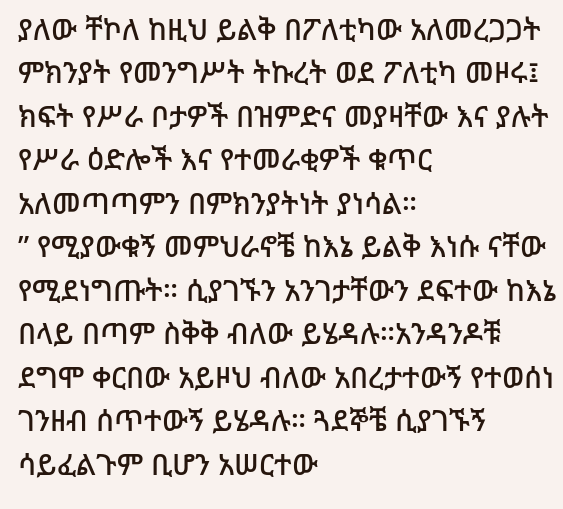ያለው ቸኮለ ከዚህ ይልቅ በፖለቲካው አለመረጋጋት ምክንያት የመንግሥት ትኩረት ወደ ፖለቲካ መዞሩ፤ ክፍት የሥራ ቦታዎች በዝምድና መያዛቸው እና ያሉት የሥራ ዕድሎች እና የተመራቂዎች ቁጥር አለመጣጣምን በምክንያትነት ያነሳል።
” የሚያውቁኝ መምህራኖቼ ከእኔ ይልቅ እነሱ ናቸው የሚደነግጡት። ሲያገኙን አንገታቸውን ደፍተው ከእኔ በላይ በጣም ስቅቅ ብለው ይሄዳሉ።አንዳንዶቹ ደግሞ ቀርበው አይዞህ ብለው አበረታተውኝ የተወሰነ ገንዘብ ሰጥተውኝ ይሄዳሉ። ጓደኞቼ ሲያገኙኝ ሳይፈልጉም ቢሆን አሠርተው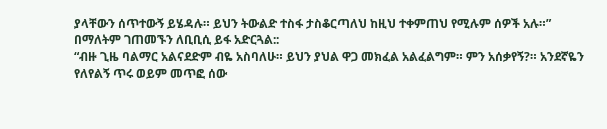ያላቸውን ሰጥተውኝ ይሄዳሉ። ይህን ትውልድ ተስፋ ታስቆርጣለህ ከዚህ ተቀምጠህ የሚሉም ሰዎች አሉ።” በማለትም ገጠመኙን ለቢቢሲ ይፋ አድርጓል::
“ብዙ ጊዜ ባልማር አልናደድም ብዬ አስባለሁ። ይህን ያህል ዋጋ መክፈል አልፈልግም። ምን አሰቃየኝ?። አንደኛዬን የለየልኝ ጥሩ ወይም መጥፎ ሰው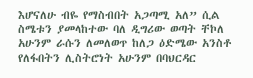እሆናለሁ ብዬ የማስብበት አጋጣሚ አለ” ሲል ስሜቱን ያመላከተው ባለ ዲግሪው ወጣት ቸኮለ አሁንም ራሱን ለመለወጥ ከለጋ ዕድሜው አንስቶ የለፋበትን ሊስትሮነት አሁንም በባህርዳር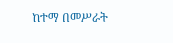ከተማ በመሥራት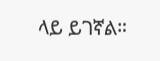ላይ ይገኛል።